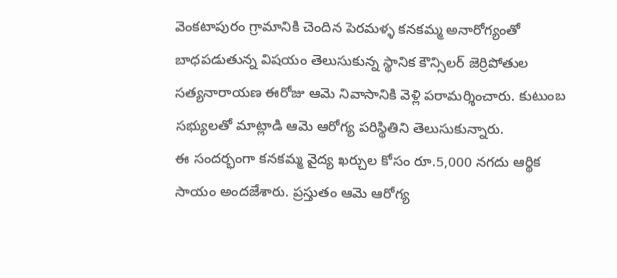వెంకటాపురం గ్రామానికి చెందిన పెరమళ్ళ కనకమ్మ అనారోగ్యంతో బాధపడుతున్న విషయం తెలుసుకున్న స్థానిక కౌన్సిలర్ జెర్రిపోతుల సత్యనారాయణ ఈరోజు ఆమె నివాసానికి వెళ్లి పరామర్శించారు. కుటుంబ సభ్యులతో మాట్లాడి ఆమె ఆరోగ్య పరిస్థితిని తెలుసుకున్నారు.
ఈ సందర్భంగా కనకమ్మ వైద్య ఖర్చుల కోసం రూ.5,000 నగదు ఆర్థిక సాయం అందజేశారు. ప్రస్తుతం ఆమె ఆరోగ్య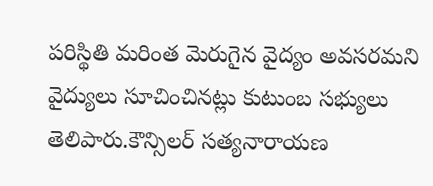పరిస్థితి మరింత మెరుగైన వైద్యం అవసరమని వైద్యులు సూచించినట్లు కుటుంబ సభ్యులు తెలిపారు.కౌన్సిలర్ సత్యనారాయణ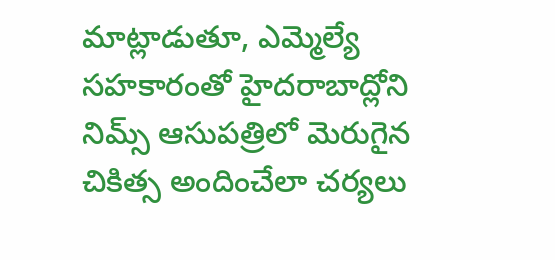మాట్లాడుతూ, ఎమ్మెల్యే సహకారంతో హైదరాబాద్లోని నిమ్స్ ఆసుపత్రిలో మెరుగైన చికిత్స అందించేలా చర్యలు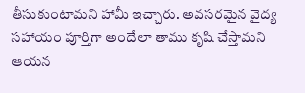తీసుకుంటామని హామీ ఇచ్చారు. అవసరమైన వైద్య సహాయం పూర్తిగా అందేలా తాము కృషి చేస్తామని ఆయన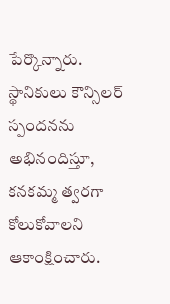పేర్కొన్నారు.
స్థానికులు కౌన్సిలర్ స్పందనను అభినందిస్తూ, కనకమ్మ త్వరగా కోలుకోవాలని ఆకాంక్షించారు.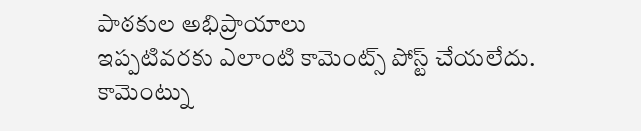పాఠకుల అభిప్రాయాలు
ఇప్పటివరకు ఎలాంటి కామెంట్స్ పోస్ట్ చేయలేదు.
కామెంట్ను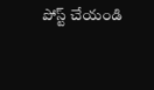పోస్ట్ చేయండి